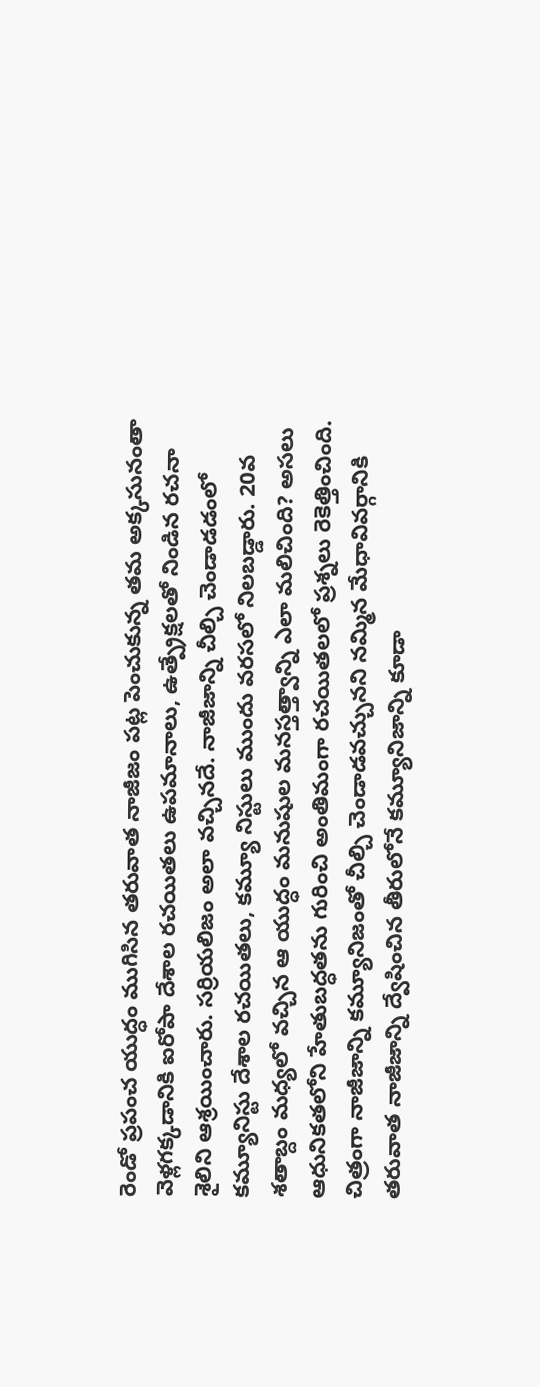రెండో ప్రపంచ యుద్ధం ముగిసిన తరువాత నాజీజం పట్ల పెంచుకున్న తమ అక్కసునంతా వెళ్లగక్కడానికి ఐరోపా దేశాల రచయితలు ఉపమానాలు, ఉత్ప్రేక్షలతో నిండిన రచనా శైలిని ఆశ్రయించారు. సర్రియలిజం అలా వచ్చినదే. నాజీజాన్ని చీల్చి చెండాడడంలో కమ్యూనిస్టు దేశాల రచయితలు, కమ్యూ నిస్టులు ముందు వరసలో నిలబడ్డారు. 20వ శతాబ్దం మధ్యలో వచ్చిన ఆ యుద్ధం మనుషుల మనస్తత్త్వాన్ని ఎలా మలిచింది? అసలు ఆధునికతలోని హేతుబద్ధతను గురించి అంతిమంగా రచయితలలో ప్రశ్నలు రెకెత్తించింది. చిత్రంగా నాజీజాన్ని కమ్యూనిజంతో చీల్చి చెండాడవచ్చునని నమ్మిన మేధావివర్గానికి తరువాత నాజీజాన్ని ద్వేషించిన తీరులోనే కమ్యూనిజాన్ని కూడా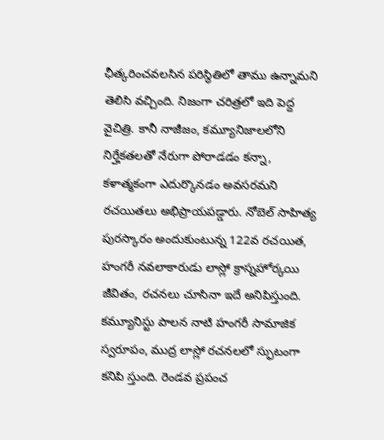ఛీత్కరించవలసిన పరిస్థితిలో తాము ఉన్నామని తెలిసి వచ్చింది. నిజంగా చరిత్రలో ఇది పెద్ద వైచిత్రి. కానీ నాజీజం, కమ్యూనిజాలలోని నిర్హేకతలతో నేరుగా పోరాడడం కన్నా, కళాత్మకంగా ఎదుర్కొనడం అవసరమని రచయితలు అభిప్రాయపడ్డారు. నోబెల్ సాహిత్య పురస్కారం అందుకుంటున్న 122వ రచయిత, హంగరీ నవలాకారుడు లాస్లో క్రాస్నహోర్కయి జీవితం, రచనలు చూసినా ఇదే అనిపిస్తుంది.
కమ్యూనిస్టు పాలన నాటి హంగరీ సామాజిక స్వరూపం, ముద్ర లాస్లో రచనలలో స్ఫుటంగా కనిపి స్తుంది. రెండవ ప్రపంచ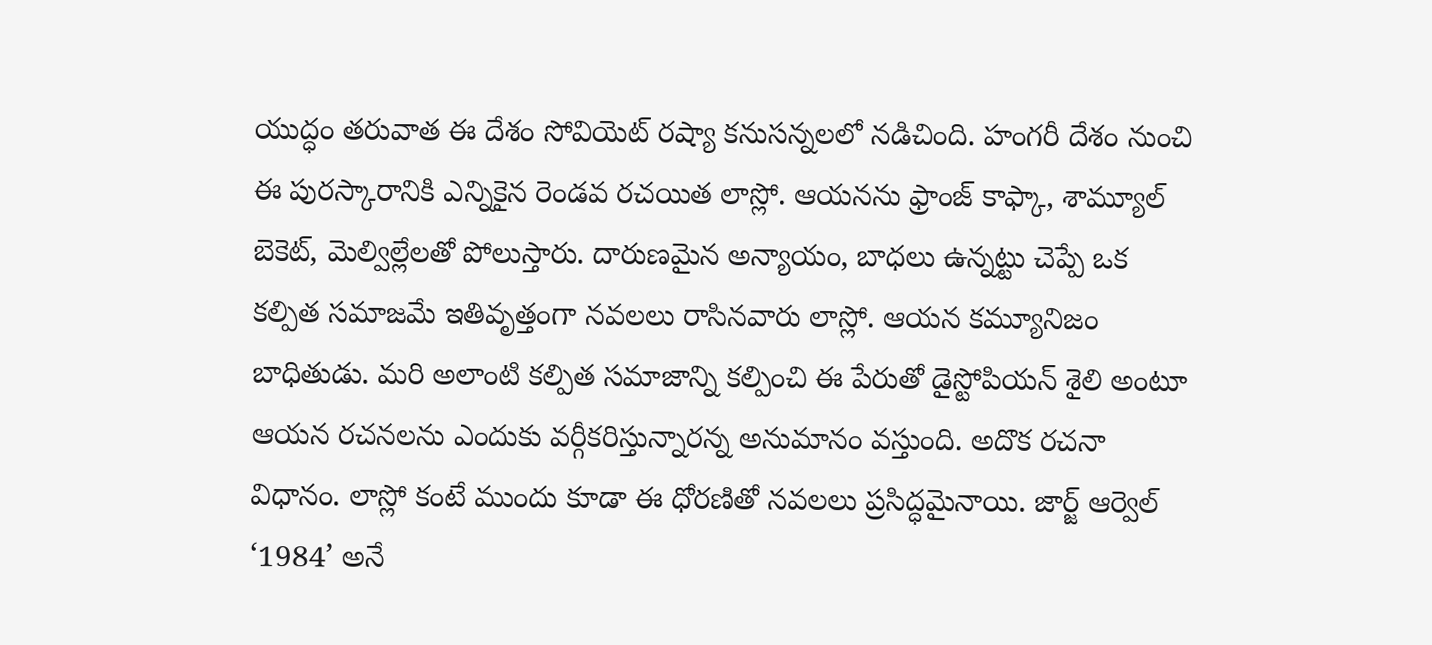యుద్ధం తరువాత ఈ దేశం సోవియెట్ రష్యా కనుసన్నలలో నడిచింది. హంగరీ దేశం నుంచి ఈ పురస్కారానికి ఎన్నికైన రెండవ రచయిత లాస్లో. ఆయనను ఫ్రాంజ్ కాఫ్కా, శామ్యూల్ బెకెట్, మెల్విల్లేలతో పోలుస్తారు. దారుణమైన అన్యాయం, బాధలు ఉన్నట్టు చెప్పే ఒక కల్పిత సమాజమే ఇతివృత్తంగా నవలలు రాసినవారు లాస్లో. ఆయన కమ్యూనిజం బాధితుడు. మరి అలాంటి కల్పిత సమాజాన్ని కల్పించి ఈ పేరుతో డైస్టోపియన్ శైలి అంటూ ఆయన రచనలను ఎందుకు వర్గీకరిస్తున్నారన్న అనుమానం వస్తుంది. అదొక రచనా విధానం. లాస్లో కంటే ముందు కూడా ఈ ధోరణితో నవలలు ప్రసిద్ధమైనాయి. జార్జ్ ఆర్వెల్ ‘1984’ అనే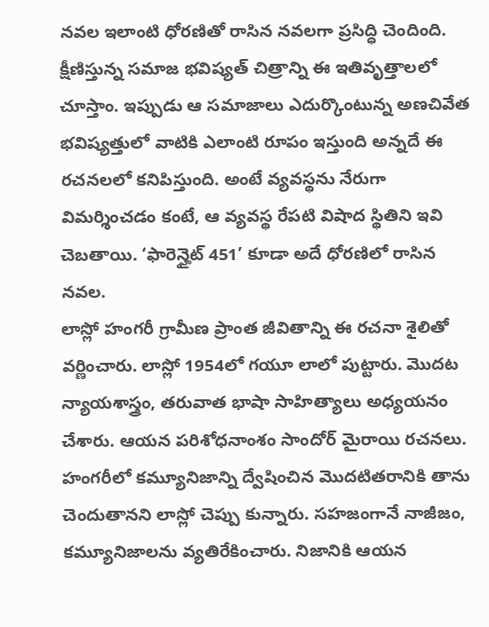నవల ఇలాంటి ధోరణితో రాసిన నవలగా ప్రసిద్ధి చెందింది. క్షీణిస్తున్న సమాజ భవిష్యత్ చిత్రాన్ని ఈ ఇతివృత్తాలలో చూస్తాం. ఇప్పుడు ఆ సమాజాలు ఎదుర్కొంటున్న అణచివేత భవిష్యత్తులో వాటికి ఎలాంటి రూపం ఇస్తుంది అన్నదే ఈ రచనలలో కనిపిస్తుంది. అంటే వ్యవస్థను నేరుగా విమర్శించడం కంటే, ఆ వ్యవస్థ రేపటి విషాద స్థితిని ఇవి చెబతాయి. ‘ఫారెన్హైట్ 451’ కూడా అదే ధోరణిలో రాసిన నవల.
లాస్లో హంగరీ గ్రామీణ ప్రాంత జీవితాన్ని ఈ రచనా శైలితో వర్ణించారు. లాస్లో 1954లో గయూ లాలో పుట్టారు. మొదట న్యాయశాస్త్రం, తరువాత భాషా సాహిత్యాలు అధ్యయనం చేశారు. ఆయన పరిశోధనాంశం సాందోర్ మైరాయి రచనలు. హంగరీలో కమ్యూనిజాన్ని ద్వేషించిన మొదటితరానికి తాను చెందుతానని లాస్లో చెప్పు కున్నారు. సహజంగానే నాజీజం, కమ్యూనిజాలను వ్యతిరేకించారు. నిజానికి ఆయన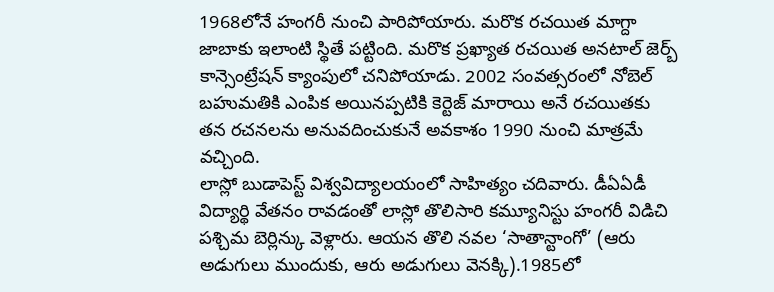1968లోనే హంగరీ నుంచి పారిపోయారు. మరొక రచయిత మాగ్దా జాబాకు ఇలాంటి స్థితే పట్టింది. మరొక ప్రఖ్యాత రచయిత అనటాల్ జెర్బ్ కాన్సెంట్రేషన్ క్యాంపులో చనిపోయాడు. 2002 సంవత్సరంలో నోబెల్ బహుమతికి ఎంపిక అయినప్పటికి కెర్టెజ్ మారాయి అనే రచయితకు తన రచనలను అనువదించుకునే అవకాశం 1990 నుంచి మాత్రమే వచ్చింది.
లాస్లో బుడాపెస్ట్ విశ్వవిద్యాలయంలో సాహిత్యం చదివారు. డీఏఏడీ విద్యార్థి వేతనం రావడంతో లాస్లో తొలిసారి కమ్యూనిస్టు హంగరీ విడిచి పశ్చిమ బెర్లిన్కు వెళ్లారు. ఆయన తొలి నవల ‘సాతాన్టాంగో’ (ఆరు అడుగులు ముందుకు, ఆరు అడుగులు వెనక్కి).1985లో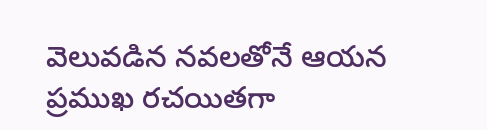వెలువడిన నవలతోనే ఆయన ప్రముఖ రచయితగా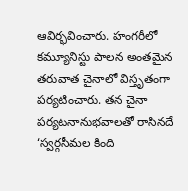ఆవిర్భవించారు. హంగరీలో కమ్యూనిస్టు పాలన అంతమైన తరువాత చైనాలో విస్తృతంగా పర్యటించారు. తన చైనా పర్యటనానుభవాలతో రాసినదే ‘స్వర్గసీమల కింది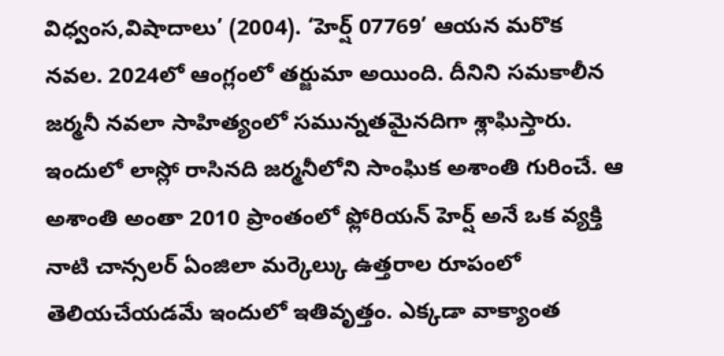విధ్వంస,విషాదాలు’ (2004). ‘హెర్ష్ 07769’ ఆయన మరొక నవల. 2024లో ఆంగ్లంలో తర్జుమా అయింది. దీనిని సమకాలీన జర్మనీ నవలా సాహిత్యంలో సమున్నతమైనదిగా శ్లాఘిస్తారు. ఇందులో లాస్లో రాసినది జర్మనీలోని సాంఘిక అశాంతి గురించే. ఆ అశాంతి అంతా 2010 ప్రాంతంలో ఫ్లోరియన్ హెర్ష్ అనే ఒక వ్యక్తి నాటి చాన్సలర్ ఏంజిలా మర్కెల్కు ఉత్తరాల రూపంలో తెలియచేయడమే ఇందులో ఇతివృత్తం. ఎక్కడా వాక్యాంత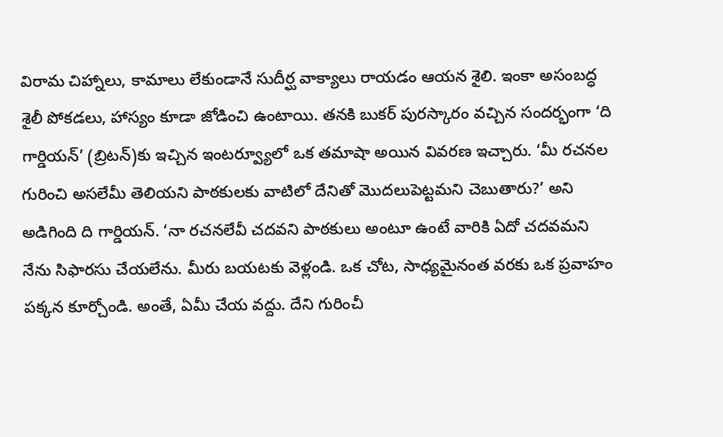విరామ చిహ్నాలు, కామాలు లేకుండానే సుదీర్ఘ వాక్యాలు రాయడం ఆయన శైలి. ఇంకా అసంబద్ధ శైలీ పోకడలు, హాస్యం కూడా జోడించి ఉంటాయి. తనకి బుకర్ పురస్కారం వచ్చిన సందర్భంగా ‘ది గార్డియన్’ (బ్రిటన్)కు ఇచ్చిన ఇంటర్వ్యూలో ఒక తమాషా అయిన వివరణ ఇచ్చారు. ‘మీ రచనల గురించి అసలేమీ తెలియని పాఠకులకు వాటిలో దేనితో మొదలుపెట్టమని చెబుతారు?’ అని అడిగింది ది గార్డియన్. ‘నా రచనలేవీ చదవని పాఠకులు అంటూ ఉంటే వారికి ఏదో చదవమని నేను సిఫారసు చేయలేను. మీరు బయటకు వెళ్లండి. ఒక చోట, సాధ్యమైనంత వరకు ఒక ప్రవాహం పక్కన కూర్చోండి. అంతే, ఏమీ చేయ వద్దు. దేని గురించీ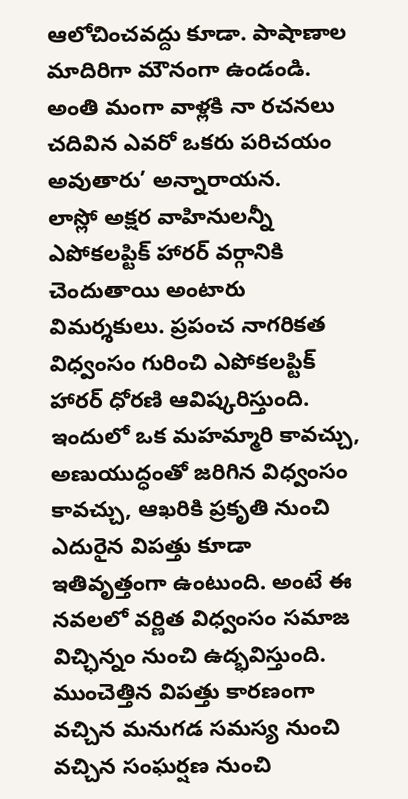ఆలోచించవద్దు కూడా. పాషాణాల మాదిరిగా మౌనంగా ఉండండి. అంతి మంగా వాళ్లకి నా రచనలు చదివిన ఎవరో ఒకరు పరిచయం అవుతారు’ అన్నారాయన.
లాస్లో అక్షర వాహినులన్నీ ఎపోకలప్టిక్ హారర్ వర్గానికి చెందుతాయి అంటారు విమర్శకులు. ప్రపంచ నాగరికత విధ్వంసం గురించి ఎపోకలప్టిక్ హారర్ ధోరణి ఆవిష్కరిస్తుంది. ఇందులో ఒక మహమ్మారి కావచ్చు, అణుయుద్ధంతో జరిగిన విధ్వంసం కావచ్చు, ఆఖరికి ప్రకృతి నుంచి ఎదురైన విపత్తు కూడా ఇతివృత్తంగా ఉంటుంది. అంటే ఈ నవలలో వర్ణిత విధ్వంసం సమాజ విచ్ఛిన్నం నుంచి ఉద్భవిస్తుంది. ముంచెత్తిన విపత్తు కారణంగా వచ్చిన మనుగడ సమస్య నుంచి వచ్చిన సంఘర్షణ నుంచి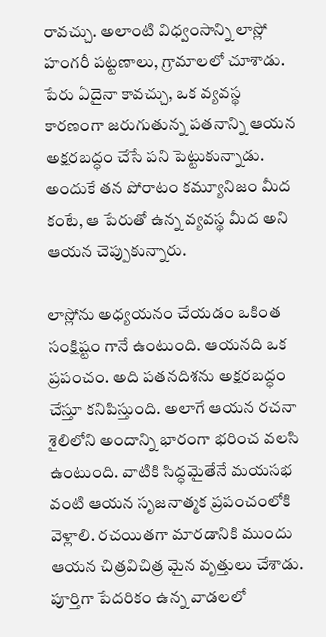రావచ్చు. అలాంటి విధ్వంసాన్ని లాస్లో హంగరీ పట్టణాలు, గ్రామాలలో చూశాడు. పేరు ఏదైనా కావచ్చు, ఒక వ్యవస్థ కారణంగా జరుగుతున్న పతనాన్ని ఆయన అక్షరబద్ధం చేసే పని పెట్టుకున్నాడు. అందుకే తన పోరాటం కమ్యూనిజం మీద కంటే, ఆ పేరుతో ఉన్న వ్యవస్థ మీద అని ఆయన చెప్పుకున్నారు.

లాస్లోను అధ్యయనం చేయడం ఒకింత సంక్షిష్టం గానే ఉంటుంది. ఆయనది ఒక ప్రపంచం. అది పతనదిశను అక్షరబద్ధం చేస్తూ కనిపిస్తుంది. అలాగే ఆయన రచనా శైలిలోని అందాన్ని భారంగా భరించ వలసి ఉంటుంది. వాటికి సిద్ధమైతేనే మయసభ వంటి ఆయన సృజనాత్మక ప్రపంచంలోకి వెళ్లాలి. రచయితగా మారడానికి ముందు ఆయన చిత్రవిచిత్ర మైన వృత్తులు చేశాడు. పూర్తిగా పేదరికం ఉన్న వాడలలో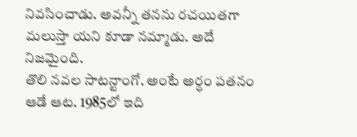నివసించాడు. అవన్నీ తనను రచయితగా మలుస్తా యని కూడా నమ్మాడు. అదే నిజమైంది.
తొలి నవల సాటన్టాంగో. అంటే అర్ధం పతనం ఆడే ఆట. 1985లో ఇది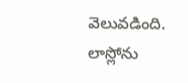వెలువడింది. లాస్లోను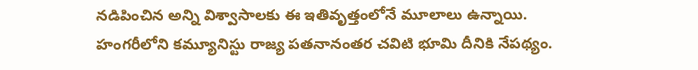నడిపించిన అన్ని విశ్వాసాలకు ఈ ఇతివృత్తంలోనే మూలాలు ఉన్నాయి. హంగరీలోని కమ్యూనిస్టు రాజ్య పతనానంతర చవిటి భూమి దీనికి నేపథ్యం.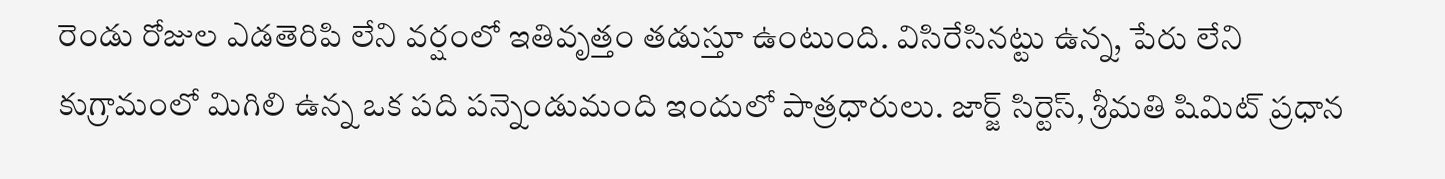రెండు రోజుల ఎడతెరిపి లేని వర్షంలో ఇతివృత్తం తడుస్తూ ఉంటుంది. విసిరేసినట్టు ఉన్న, పేరు లేని కుగ్రామంలో మిగిలి ఉన్న ఒక పది పన్నెండుమంది ఇందులో పాత్రధారులు. జార్జ్ సిర్టెస్, శ్రీమతి షిమిట్ ప్రధాన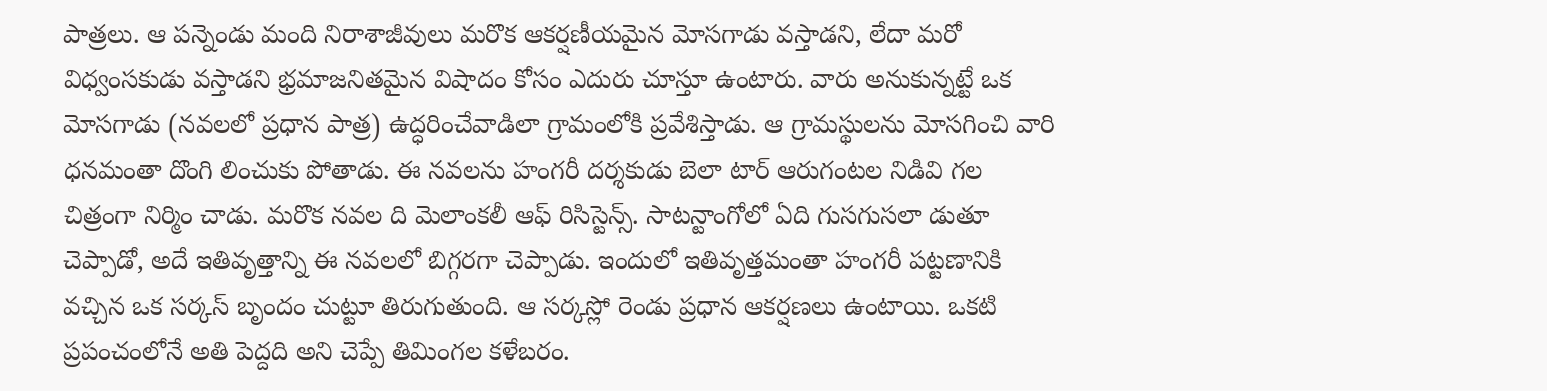పాత్రలు. ఆ పన్నెండు మంది నిరాశాజీవులు మరొక ఆకర్షణీయమైన మోసగాడు వస్తాడని, లేదా మరో విధ్వంసకుడు వస్తాడని భ్రమాజనితమైన విషాదం కోసం ఎదురు చూస్తూ ఉంటారు. వారు అనుకున్నట్టే ఒక మోసగాడు (నవలలో ప్రధాన పాత్ర) ఉద్ధరించేవాడిలా గ్రామంలోకి ప్రవేశిస్తాడు. ఆ గ్రామస్థులను మోసగించి వారి ధనమంతా దొంగి లించుకు పోతాడు. ఈ నవలను హంగరీ దర్శకుడు బెలా టార్ ఆరుగంటల నిడివి గల చిత్రంగా నిర్మిం చాడు. మరొక నవల ది మెలాంకలీ ఆఫ్ రిసిస్టెన్స్. సాటన్టాంగోలో ఏది గుసగుసలా డుతూ చెప్పాడో, అదే ఇతివృత్తాన్ని ఈ నవలలో బిగ్గరగా చెప్పాడు. ఇందులో ఇతివృత్తమంతా హంగరీ పట్టణానికి వచ్చిన ఒక సర్కస్ బృందం చుట్టూ తిరుగుతుంది. ఆ సర్కస్లో రెండు ప్రధాన ఆకర్షణలు ఉంటాయి. ఒకటి ప్రపంచంలోనే అతి పెద్దది అని చెప్పే తిమింగల కళేబరం.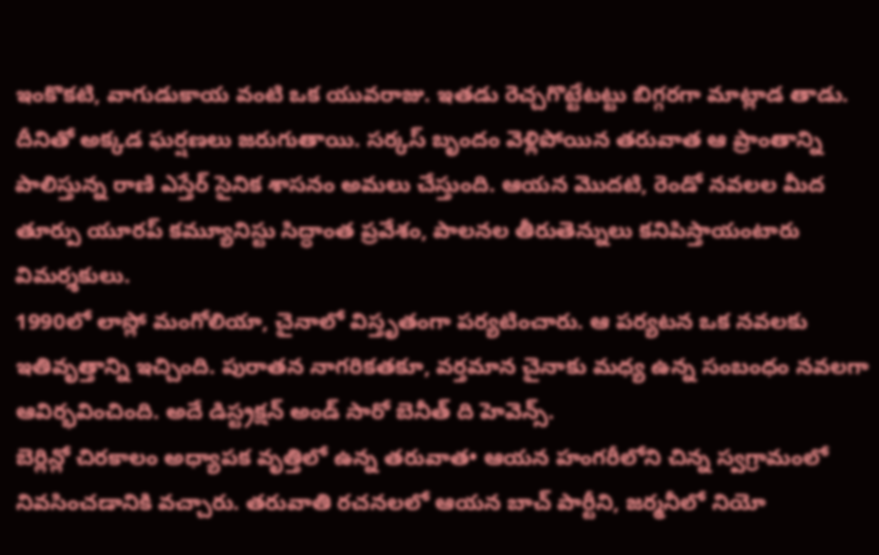ఇంకొకటి, వాగుడుకాయ వంటి ఒక యువరాజు. ఇతడు రెచ్చగొట్టేటట్టు బిగ్గరగా మాట్లాడ తాడు. దీనితో అక్కడ ఘర్షణలు జరుగుతాయి. సర్కస్ బృందం వెళ్లిపోయిన తరువాత ఆ ప్రాంతాన్ని పాలిస్తున్న రాణి ఎస్తేర్ సైనిక శాసనం అమలు చేస్తుంది. ఆయన మొదటి, రెండో నవలల మీద తూర్పు యూరప్ కమ్యూనిస్టు సిద్ధాంత ప్రవేశం, పాలనల తీరుతెన్నులు కనిపిస్తాయంటారు విమర్శకులు.
1990లో లాస్లో మంగోలియా, చైనాలో విస్తృతంగా పర్యటించారు. ఆ పర్యటన ఒక నవలకు ఇతివృత్తాన్ని ఇచ్చింది. పురాతన నాగరికతకూ, వర్తమాన చైనాకు మధ్య ఉన్న సంబంధం నవలగా ఆవిర్భవించింది. అదే డిస్ట్రక్షన్ అండ్ సారో బెనీత్ ది హెవెన్స్.
బెర్లిన్లో చిరకాలం అధ్యాపక వృత్తిలో ఉన్న తరువాత• ఆయన హంగరీలోని చిన్న స్వగ్రామంలో నివసించడానికి వచ్చారు. తరువాతి రచనలలో ఆయన బాచ్ పార్టీని, జర్మనీలో నియో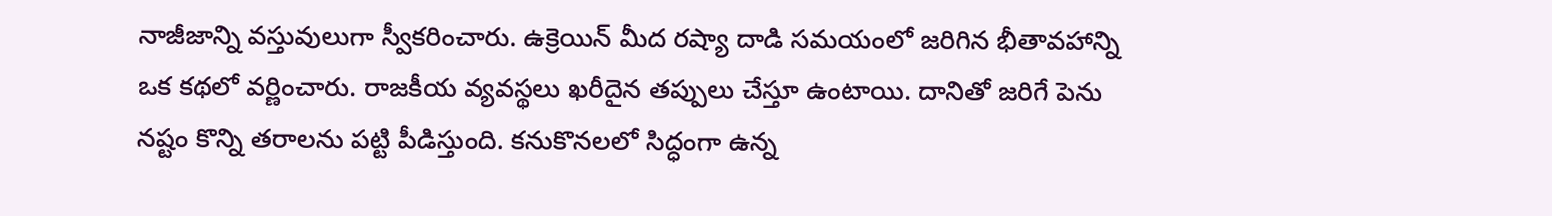నాజీజాన్ని వస్తువులుగా స్వీకరించారు. ఉక్రెయిన్ మీద రష్యా దాడి సమయంలో జరిగిన భీతావహాన్ని ఒక కథలో వర్ణించారు. రాజకీయ వ్యవస్థలు ఖరీదైన తప్పులు చేస్తూ ఉంటాయి. దానితో జరిగే పెను నష్టం కొన్ని తరాలను పట్టి పీడిస్తుంది. కనుకొనలలో సిద్ధంగా ఉన్న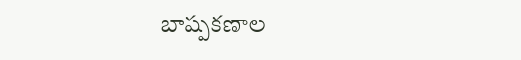బాష్పకణాల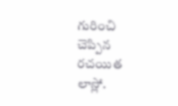గురించి చెప్పిన రచయిత లాస్లో.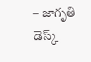– జాగృతి డెస్క్